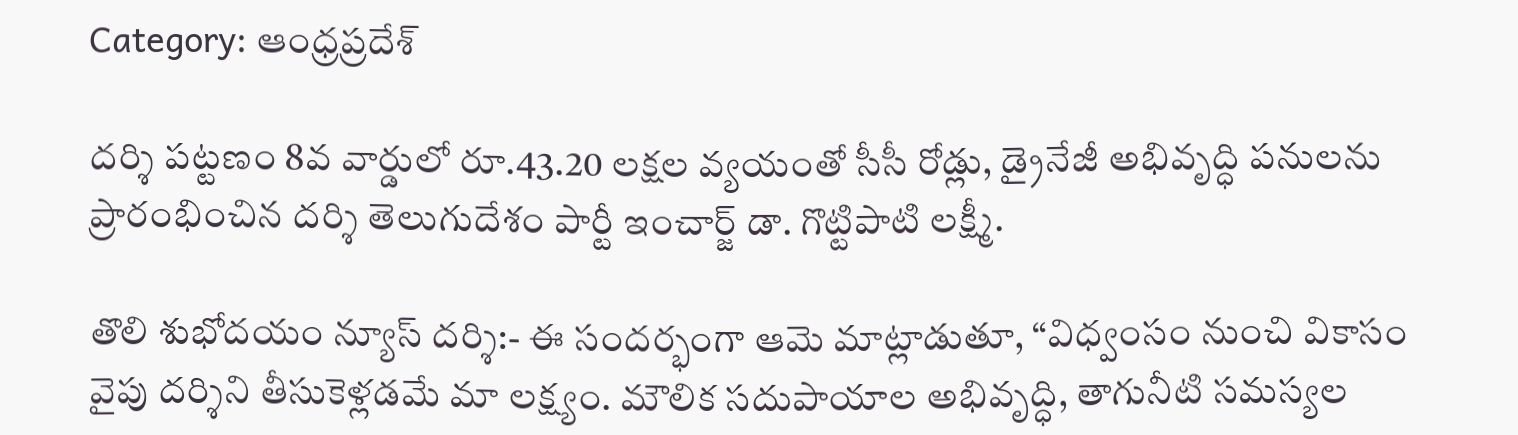Category: ఆంధ్రప్రదేశ్

దర్శి పట్టణం 8వ వార్డులో రూ.43.20 లక్షల వ్యయంతో సీసీ రోడ్లు, డ్రైనేజీ అభివృద్ధి పనులను ప్రారంభించిన దర్శి తెలుగుదేశం పార్టీ ఇంచార్జ్ డా. గొట్టిపాటి లక్ష్మీ.

తొలి శుభోదయం న్యూస్ దర్శి:- ఈ సందర్భంగా ఆమె మాట్లాడుతూ, “విధ్వంసం నుంచి వికాసం వైపు దర్శిని తీసుకెళ్లడమే మా లక్ష్యం. మౌలిక సదుపాయాల అభివృద్ధి, తాగునీటి సమస్యల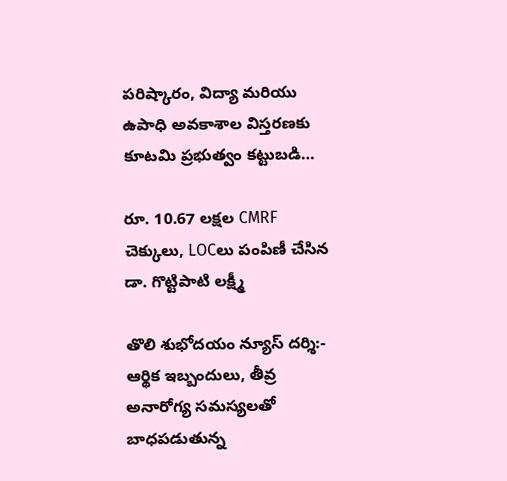పరిష్కారం, విద్యా మరియు ఉపాధి అవకాశాల విస్తరణకు కూటమి ప్రభుత్వం కట్టుబడి…

రూ. 10.67 లక్షల CMRF చెక్కులు, LOCలు పంపిణీ చేసిన డా. గొట్టిపాటి లక్ష్మీ

తొలి శుభోదయం న్యూస్ దర్శి:- ఆర్థిక ఇబ్బందులు, తీవ్ర అనారోగ్య సమస్యలతో బాధపడుతున్న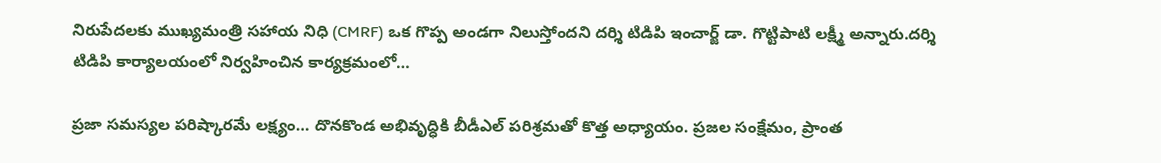నిరుపేదలకు ముఖ్యమంత్రి సహాయ నిధి (CMRF) ఒక గొప్ప అండగా నిలుస్తోందని దర్శి టిడిపి ఇంచార్జ్ డా. గొట్టిపాటి లక్ష్మీ అన్నారు.దర్శి టిడిపి కార్యాలయంలో నిర్వహించిన కార్యక్రమంలో…

ప్రజా సమస్యల పరిష్కారమే లక్ష్యం… దొనకొండ అభివృద్ధికి బీడీఎల్ పరిశ్రమతో కొత్త అధ్యాయం. ప్రజల సంక్షేమం, ప్రాంత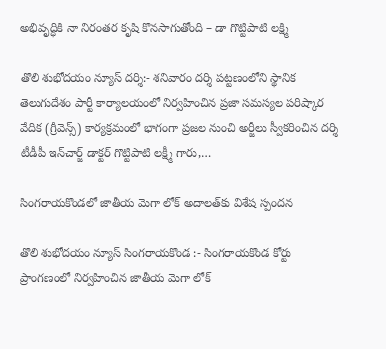అభివృద్ధికి నా నిరంతర కృషి కొనసాగుతోంది – డా గొట్టిపాటి లక్ష్మి

తొలి శుభోదయం న్యూస్ దర్శి:- శనివారం దర్శి పట్టణంలోని స్థానిక తెలుగుదేశం పార్టీ కార్యాలయంలో నిర్వహించిన ప్రజా సమస్యల పరిష్కార వేదిక (గ్రీవెన్స్) కార్యక్రమంలో భాగంగా ప్రజల నుంచి అర్జీలు స్వీకరించిన దర్శి టీడీపీ ఇన్‌చార్జ్ డాక్టర్ గొట్టిపాటి లక్ష్మీ గారు,…

సింగరాయకొండలో జాతీయ మెగా లోక్ అదాలత్‌కు విశేష స్పందన

తొలి శుభోదయం న్యూస్ సింగరాయకొండ :- సింగరాయకొండ కోర్టు ప్రాంగణంలో నిర్వహించిన జాతీయ మెగా లోక్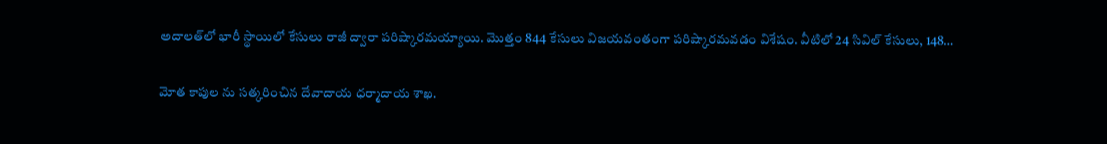అదాలత్‌లో భారీ స్థాయిలో కేసులు రాజీ ద్వారా పరిష్కారమయ్యాయి. మొత్తం 844 కేసులు విజయవంతంగా పరిష్కారమవడం విశేషం. వీటిలో 24 సివిల్ కేసులు, 148…

మోత కాపుల ను సత్కరించిన దేవాదాయ ధర్మాదాయ శాఖ.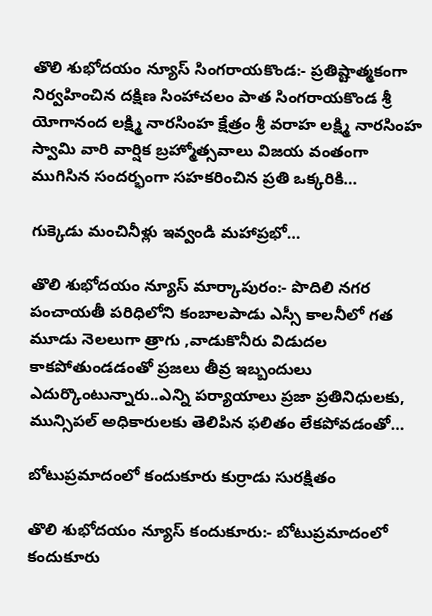తొలి శుభోదయం న్యూస్ సింగరాయకొండ:- ప్రతిష్టాత్మకంగా నిర్వహించిన దక్షిణ సింహాచలం పాత సింగరాయకొండ శ్రీ యోగానంద లక్ష్మి నారసింహ క్షేత్రం శ్రీ వరాహ లక్ష్మి నారసింహ స్వామి వారి వార్షిక బ్రహ్మోత్సవాలు విజయ వంతంగా ముగిసిన సందర్భంగా సహకరించిన ప్రతి ఒక్కరికి…

గుక్కెడు మంచినీళ్లు ఇవ్వండి మహాప్రభో…

తొలి శుభోదయం న్యూస్ మార్కాపురం:- పొదిలి నగర పంచాయతీ పరిధిలోని కంబాలపాడు ఎస్సీ కాలనీలో గత మూడు నెలలుగా త్రాగు ,వాడుకొనీరు విడుదల కాకపోతుండడంతో ప్రజలు తీవ్ర ఇబ్బందులు ఎదుర్కొంటున్నారు..ఎన్ని పర్యాయాలు ప్రజా ప్రతినిధులకు, మున్సిపల్ అధికారులకు తెలిపిన ఫలితం లేకపోవడంతో…

బోటుప్రమాదంలో కందుకూరు కుర్రాడు సురక్షితం

తొలి శుభోదయం న్యూస్ కందుకూరు:- బోటుప్రమాదంలో కందుకూరు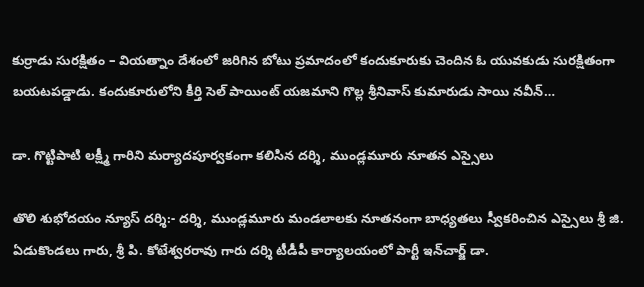కుర్రాడు సురక్షితం – వియత్నాం దేశంలో జరిగిన బోటు ప్రమాదంలో కందుకూరుకు చెందిన ఓ యువకుడు సురక్షితంగా బయటపడ్డాడు. కందుకూరులోని కీర్తి సెల్ పాయింట్ యజమాని గొల్ల శ్రీనివాస్ కుమారుడు సాయి నవీన్…

డా. గొట్టిపాటి లక్ష్మీ గారిని మర్యాదపూర్వకంగా కలిసిన దర్శి, ముండ్లమూరు నూతన ఎస్సైలు

తొలి శుభోదయం న్యూస్ దర్శి:- దర్శి, ముండ్లమూరు మండలాలకు నూతనంగా బాధ్యతలు స్వీకరించిన ఎస్సైలు శ్రీ జి. ఏడుకొండలు గారు, శ్రీ పి. కోటేశ్వరరావు గారు దర్శి టీడీపీ కార్యాలయంలో పార్టీ ఇన్‌చార్జ్ డా.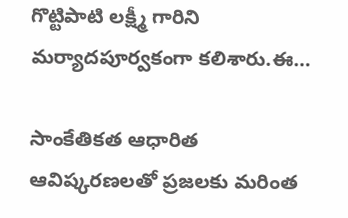గొట్టిపాటి లక్ష్మీ గారిని మర్యాదపూర్వకంగా కలిశారు.ఈ…

సాంకేతికత ఆధారిత ఆవిష్కరణలతో ప్రజలకు మరింత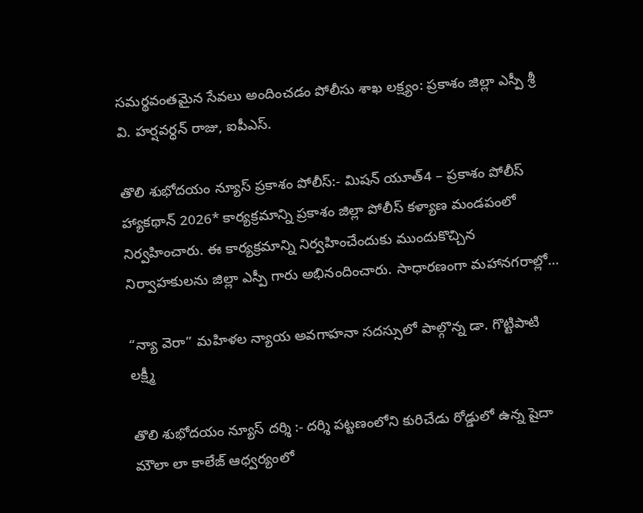సమర్థవంతమైన సేవలు అందించడం పోలీసు శాఖ లక్ష్యం: ప్రకాశం జిల్లా ఎస్పీ శ్రీ వి. హర్షవర్ధన్ రాజు, ఐపీఎస్.

తొలి శుభోదయం న్యూస్ ప్రకాశం పోలీస్:- మిషన్ యూత్4 – ప్రకాశం పోలీస్ హ్యాకథాన్ 2026* కార్యక్రమాన్ని ప్రకాశం జిల్లా పోలీస్ కళ్యాణ మండపంలో నిర్వహించారు. ఈ కార్యక్రమాన్ని నిర్వహించేందుకు ముందుకొచ్చిన నిర్వాహకులను జిల్లా ఎస్పీ గారు అభినందించారు. సాధారణంగా మహానగరాల్లో…

“న్యా వెరా” మహిళల న్యాయ అవగాహనా సదస్సులో పాల్గొన్న డా. గొట్టిపాటి లక్ష్మీ

తొలి శుభోదయం న్యూస్ దర్శి :- దర్శి పట్టణంలోని కురిచేడు రోడ్డులో ఉన్న షైదా మౌలా లా కాలేజ్ ఆధ్వర్యంలో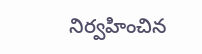నిర్వహించిన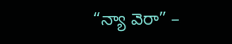“న్యా వెరా” –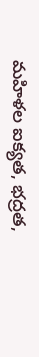మహిళల ఐక్యత, భద్రత,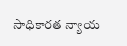సాధికారత న్యాయ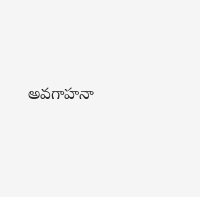అవగాహనా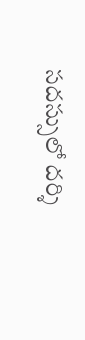సదస్సులో దర్శి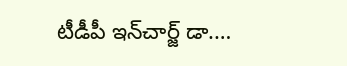టీడీపీ ఇన్‌చార్జ్ డా.…